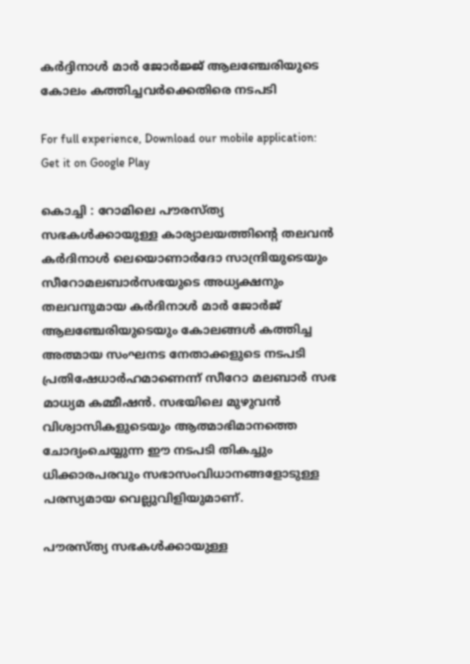കര്‍ദ്ദിനാള്‍ മാര്‍ ജോര്‍ജ്ജ് ആലഞ്ചേരിയുടെ കോലം കത്തിച്ചവര്‍ക്കെതിരെ നടപടി

For full experience, Download our mobile application:
Get it on Google Play

കൊച്ചി : റോമിലെ പൗരസ്ത്യ സഭകള്‍ക്കായുള്ള കാര്യാലയത്തിന്റെ തലവന്‍ കര്‍ദിനാള്‍ ലെയൊണാര്‍ദോ സാന്ദ്രിയുടെയും സീറോമലബാര്‍സഭയുടെ അധ്യക്ഷനും തലവനുമായ കര്‍ദിനാള്‍ മാര്‍ ജോര്‍ജ് ആലഞ്ചേരിയുടെയും കോലങ്ങള്‍ കത്തിച്ച അത്മായ സംഘനട നേതാക്കളുടെ നടപടി പ്രതിഷേധാര്‍ഹമാണെന്ന് സീറോ മലബാര്‍ സഭ മാധ്യമ കമ്മീഷന്‍. സഭയിലെ മുഴുവന്‍ വിശ്വാസികളുടെയും ആത്മാഭിമാനത്തെ ചോദ്യംചെയ്യുന്ന ഈ നടപടി തികച്ചും ധിക്കാരപരവും സഭാസംവിധാനങ്ങളോടുള്ള പരസ്യമായ വെല്ലുവിളിയുമാണ്.

പൗരസ്ത്യ സഭകള്‍ക്കായുള്ള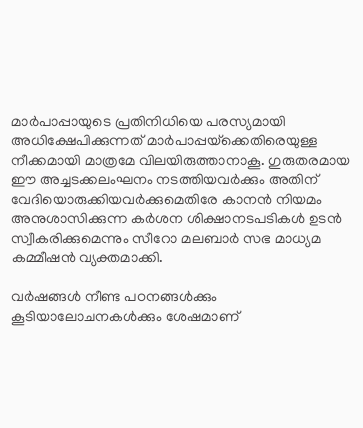മാര്‍പാപ്പായുടെ പ്രതിനിധിയെ പരസ്യമായി അധിക്ഷേപിക്കുന്നത് മാര്‍പാപ്പയ്‌ക്കെതിരെയുള്ള നീക്കമായി മാത്രമേ വിലയിരുത്താനാകൂ. ഗുരുതരമായ ഈ അച്ചടക്കലംഘനം നടത്തിയവര്‍ക്കും അതിന് വേദിയൊരുക്കിയവര്‍ക്കുമെതിരേ കാനന്‍ നിയമം അനുശാസിക്കുന്ന കര്‍ശന ശിക്ഷാനടപടികള്‍ ഉടന്‍ സ്വീകരിക്കുമെന്നും സീറോ മലബാര്‍ സഭ മാധ്യമ കമ്മീഷന്‍ വ്യക്തമാക്കി.

വര്‍ഷങ്ങള്‍ നീണ്ട പഠനങ്ങള്‍ക്കും കൂടിയാലോചനകള്‍ക്കും ശേഷമാണ്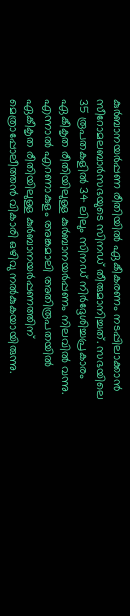കുര്‍ബാനയര്‍പ്പണ രീതിയില്‍ ഏകീകരണം നടപ്പിലാക്കാന്‍ സീറോമലബാര്‍സഭയുടെ സിനഡ് തീരുമാനിച്ചത്. സഭയിലെ 35 രൂപതകളില്‍ 34 ലിലും സിനഡ് നിര്‍ദ്ദേശിച്ചപ്രകാരം ഏകീകൃത രീതിയിലുള്ള കുര്‍ബാനയര്‍പ്പണം നിലവില്‍ വന്നു. എന്നാല്‍ എറണാകുളം അങ്കമാലി അതിരൂപതയില്‍ ഏകീകൃത രീതിയിലുള്ള കുര്‍ബാനയര്‍പ്പണത്തിന് മെത്രാപ്പോലീത്തന്‍ വികാരി ഒഴിവു നല്‍കുകയായിരുന്നു.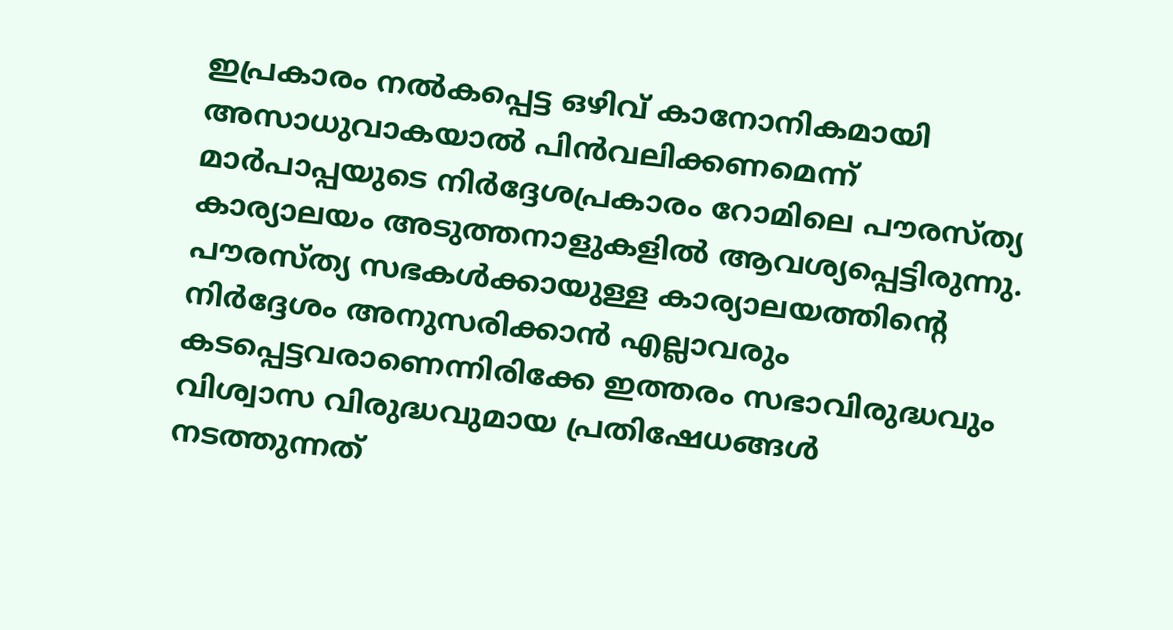ഇപ്രകാരം നല്‍കപ്പെട്ട ഒഴിവ് കാനോനികമായി അസാധുവാകയാല്‍ പിന്‍വലിക്കണമെന്ന് മാര്‍പാപ്പയുടെ നിര്‍ദ്ദേശപ്രകാരം റോമിലെ പൗരസ്ത്യ കാര്യാലയം അടുത്തനാളുകളില്‍ ആവശ്യപ്പെട്ടിരുന്നു. പൗരസ്ത്യ സഭകള്‍ക്കായുള്ള കാര്യാലയത്തിന്റെ നിര്‍ദ്ദേശം അനുസരിക്കാന്‍ എല്ലാവരും കടപ്പെട്ടവരാണെന്നിരിക്കേ ഇത്തരം സഭാവിരുദ്ധവും വിശ്വാസ വിരുദ്ധവുമായ പ്രതിഷേധങ്ങള്‍ നടത്തുന്നത്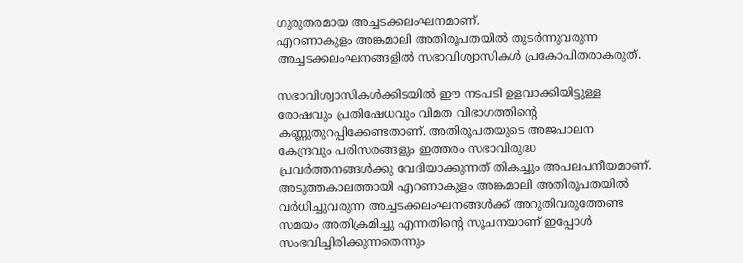ഗുരുതരമായ അച്ചടക്കലംഘനമാണ്.
എറണാകുളം അങ്കമാലി അതിരൂപതയില്‍ തുടര്‍ന്നുവരുന്ന അച്ചടക്കലംഘനങ്ങളില്‍ സഭാവിശ്വാസികള്‍ പ്രകോപിതരാകരുത്.

സഭാവിശ്വാസികള്‍ക്കിടയില്‍ ഈ നടപടി ഉളവാക്കിയിട്ടുള്ള രോഷവും പ്രതിഷേധവും വിമത വിഭാഗത്തിന്റെ കണ്ണുതുറപ്പിക്കേണ്ടതാണ്. അതിരൂപതയുടെ അജപാലന കേന്ദ്രവും പരിസരങ്ങളും ഇത്തരം സഭാവിരുദ്ധ പ്രവര്‍ത്തനങ്ങള്‍ക്കു വേദിയാക്കുന്നത് തികച്ചും അപലപനീയമാണ്. അടുത്തകാലത്തായി എറണാകുളം അങ്കമാലി അതിരൂപതയില്‍ വര്‍ധിച്ചുവരുന്ന അച്ചടക്കലംഘനങ്ങള്‍ക്ക് അറുതിവരുത്തേണ്ട സമയം അതിക്രമിച്ചു എന്നതിന്റെ സൂചനയാണ് ഇപ്പോള്‍ സംഭവിച്ചിരിക്കുന്നതെന്നും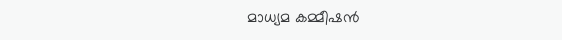മാധ്യമ കമ്മീഷന്‍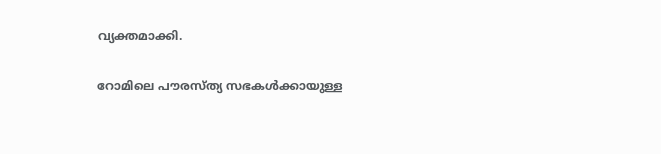വ്യക്തമാക്കി.

റോമിലെ പൗരസ്ത്യ സഭകള്‍ക്കായുള്ള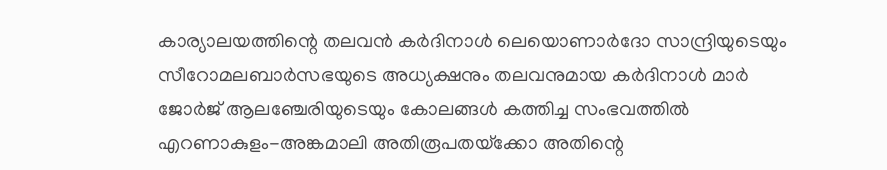കാര്യാലയത്തിന്റെ തലവന്‍ കര്‍ദിനാള്‍ ലെയൊണാര്‍ദോ സാന്ദ്രിയുടെയും സീറോമലബാര്‍സഭയുടെ അധ്യക്ഷനും തലവനുമായ കര്‍ദിനാള്‍ മാര്‍ ജോര്‍ജ് ആലഞ്ചേരിയുടെയും കോലങ്ങള്‍ കത്തിച്ച സംഭവത്തില്‍ എറണാകുളം-അങ്കമാലി അതിരൂപതയ്‌ക്കോ അതിന്റെ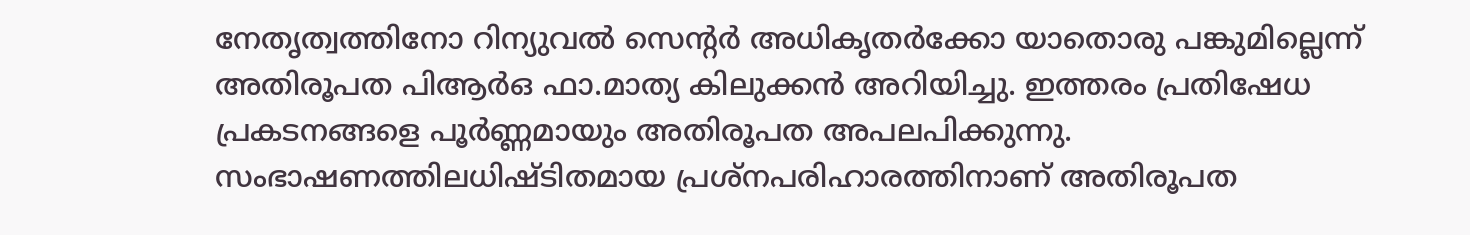നേതൃത്വത്തിനോ റിന്യുവല്‍ സെന്റര്‍ അധികൃതര്‍ക്കോ യാതൊരു പങ്കുമില്ലെന്ന് അതിരൂപത പിആര്‍ഒ ഫാ.മാത്യ കിലുക്കന്‍ അറിയിച്ചു. ഇത്തരം പ്രതിഷേധ പ്രകടനങ്ങളെ പൂര്‍ണ്ണമായും അതിരൂപത അപലപിക്കുന്നു. സംഭാഷണത്തിലധിഷ്ടിതമായ പ്രശ്‌നപരിഹാരത്തിനാണ് അതിരൂപത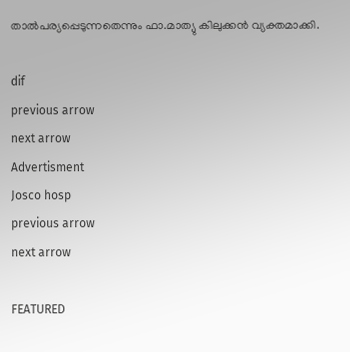താല്‍പര്യപ്പെടുന്നതെന്നും ഫാ.മാത്യു കിലുക്കന്‍ വ്യക്തമാക്കി.

dif
previous arrow
next arrow
Advertisment
Josco hosp
previous arrow
next arrow

FEATURED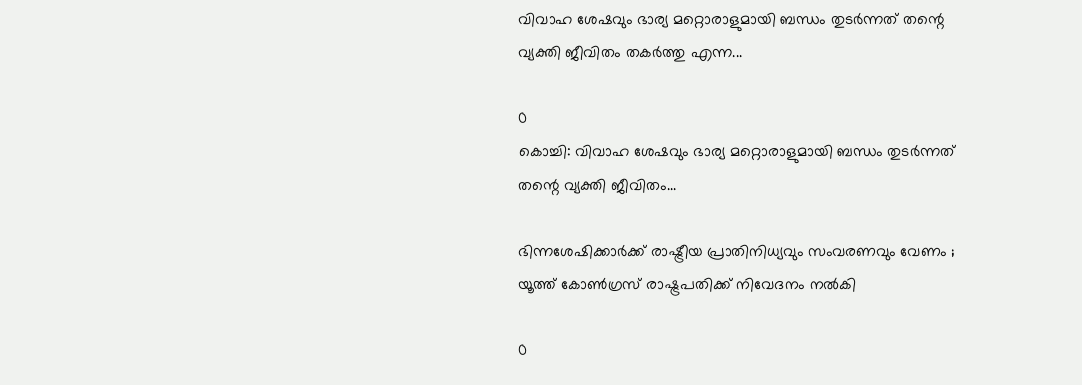വിവാഹ ശേഷവും ഭാര്യ മറ്റൊരാളുമായി ബന്ധം തുടർന്നത് തന്റെ വ്യക്തി ജീവിതം തകർത്തു എന്ന...

0
കൊച്ചി: വിവാഹ ശേഷവും ഭാര്യ മറ്റൊരാളുമായി ബന്ധം തുടർന്നത് തന്റെ വ്യക്തി ജീവിതം...

ഭിന്നശേഷിക്കാർക്ക് രാഷ്ട്രീയ പ്രാതിനിധ്യവും സംവരണവും വേണം ; യൂത്ത് കോൺഗ്രസ് രാഷ്ട്രപതിക്ക് നിവേദനം നൽകി

0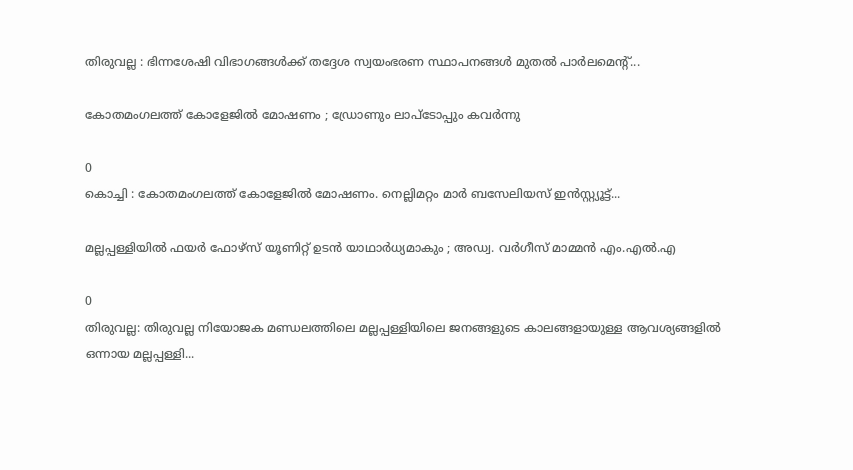തിരുവല്ല : ഭിന്നശേഷി വിഭാഗങ്ങൾക്ക് തദ്ദേശ സ്വയംഭരണ സ്ഥാപനങ്ങൾ മുതൽ പാർലമെന്റ്...

കോതമംഗലത്ത് കോളേജിൽ മോഷണം ; ഡ്രോണും ലാപ്ടോപ്പും കവർന്നു

0
കൊച്ചി : കോതമംഗലത്ത് കോളേജിൽ മോഷണം. നെല്ലിമറ്റം മാർ ബസേലിയസ് ഇന്‍സ്റ്റ്യൂട്ട്...

മല്ലപ്പള്ളിയില്‍ ഫയര്‍ ഫോഴ്സ് യൂണിറ്റ് ഉടന്‍ യാഥാര്‍ധ്യമാകും ; അഡ്വ. വര്‍ഗീസ്‌ മാമ്മന്‍ എം.എല്‍.എ

0
തിരുവല്ല: തിരുവല്ല നിയോജക മണ്ഡലത്തിലെ മല്ലപ്പള്ളിയിലെ ജനങ്ങളുടെ കാലങ്ങളായുള്ള ആവശ്യങ്ങളില്‍ ഒന്നായ മല്ലപ്പള്ളി...